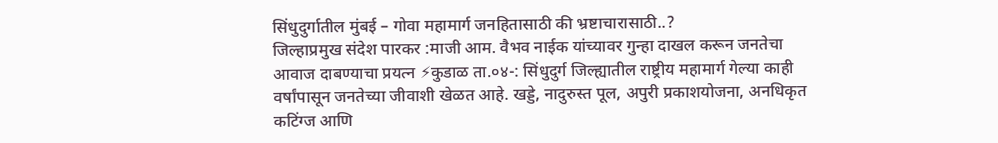सिंधुदुर्गातील मुंबई – गोवा महामार्ग जनहितासाठी की भ्रष्टाचारासाठी..?
जिल्हाप्रमुख संदेश पारकर :माजी आम. वैभव नाईक यांच्यावर गुन्हा दाखल करून जनतेचा आवाज दाबण्याचा प्रयत्न ⚡कुडाळ ता.०४-: सिंधुदुर्ग जिल्ह्यातील राष्ट्रीय महामार्ग गेल्या काही वर्षांपासून जनतेच्या जीवाशी खेळत आहे. खड्डे, नादुरुस्त पूल, अपुरी प्रकाशयोजना, अनधिकृत कटिंग्ज आणि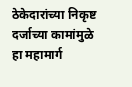ठेकेदारांच्या निकृष्ट दर्जाच्या कामांमुळे हा महामार्ग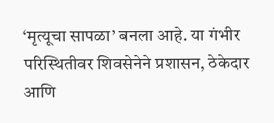‘मृत्यूचा सापळा’ बनला आहे. या गंभीर परिस्थितीवर शिवसेनेने प्रशासन, ठेकेदार आणि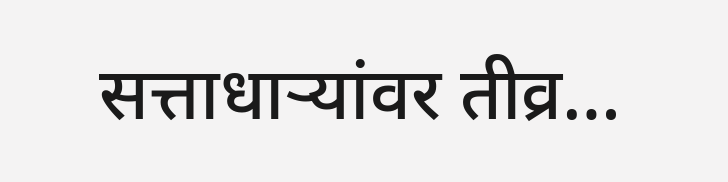सत्ताधाऱ्यांवर तीव्र…